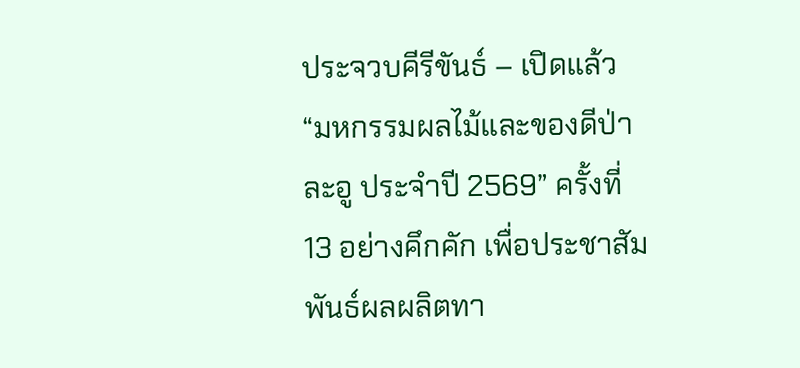ประจวบคีรีขันธ์ – เปิดแล้ว “มหกรรมผลไม้และของดีป่าละอู ประจำปี 2569” ครั้งที่ 13 อย่างคึกคัก เพื่อประชาสัมพันธ์ผลผลิตทา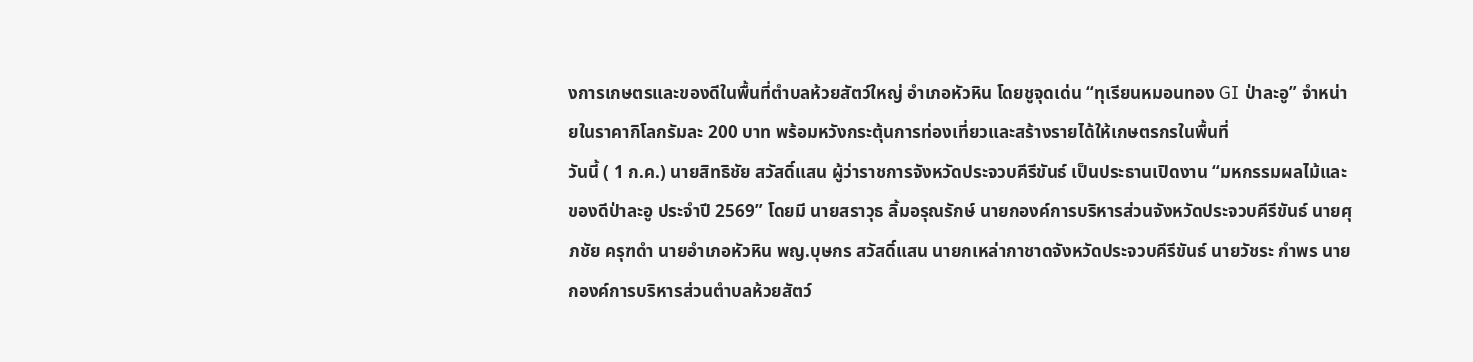งการเกษตรและของดีในพื้นที่ตำบลห้วยสัตว์ใหญ่ อำเภอหัวหิน โดยชูจุดเด่น “ทุเรียนหมอนทอง GI ป่าละอู” จำหน่ายในราคากิโลกรัมละ 200 บาท พร้อมหวังกระตุ้นการท่องเที่ยวและสร้างรายได้ให้เกษตรกรในพื้นที่
วันนี้ ( 1 ก.ค.) นายสิทธิชัย สวัสดิ์แสน ผู้ว่าราชการจังหวัดประจวบคีรีขันธ์ เป็นประธานเปิดงาน “มหกรรมผลไม้และของดีป่าละอู ประจำปี 2569” โดยมี นายสราวุธ ลิ้มอรุณรักษ์ นายกองค์การบริหารส่วนจังหวัดประจวบคีรีขันธ์ นายศุภชัย ครุฑดำ นายอำเภอหัวหิน พญ.บุษกร สวัสดิ์แสน นายกเหล่ากาชาดจังหวัดประจวบคีรีขันธ์ นายวัชระ กำพร นายกองค์การบริหารส่วนตำบลห้วยสัตว์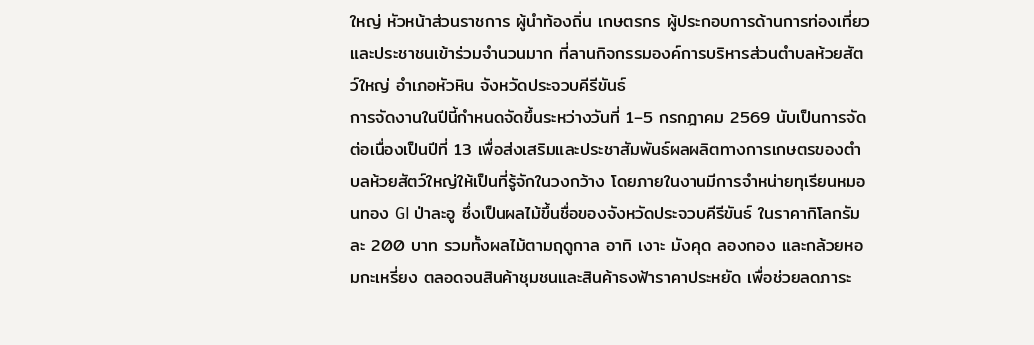ใหญ่ หัวหน้าส่วนราชการ ผู้นำท้องถิ่น เกษตรกร ผู้ประกอบการด้านการท่องเที่ยว และประชาชนเข้าร่วมจำนวนมาก ที่ลานกิจกรรมองค์การบริหารส่วนตำบลห้วยสัตว์ใหญ่ อำเภอหัวหิน จังหวัดประจวบคีรีขันธ์
การจัดงานในปีนี้กำหนดจัดขึ้นระหว่างวันที่ 1–5 กรกฎาคม 2569 นับเป็นการจัดต่อเนื่องเป็นปีที่ 13 เพื่อส่งเสริมและประชาสัมพันธ์ผลผลิตทางการเกษตรของตำบลห้วยสัตว์ใหญ่ให้เป็นที่รู้จักในวงกว้าง โดยภายในงานมีการจำหน่ายทุเรียนหมอนทอง GI ป่าละอู ซึ่งเป็นผลไม้ขึ้นชื่อของจังหวัดประจวบคีรีขันธ์ ในราคากิโลกรัมละ 200 บาท รวมทั้งผลไม้ตามฤดูกาล อาทิ เงาะ มังคุด ลองกอง และกล้วยหอมกะเหรี่ยง ตลอดจนสินค้าชุมชนและสินค้าธงฟ้าราคาประหยัด เพื่อช่วยลดภาระ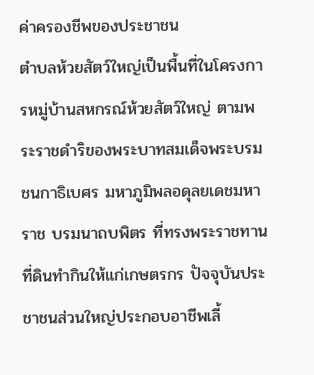ค่าครองชีพของประชาชน
ตำบลห้วยสัตว์ใหญ่เป็นพื้นที่ในโครงการหมู่บ้านสหกรณ์ห้วยสัตว์ใหญ่ ตามพระราชดำริของพระบาทสมเด็จพระบรมชนกาธิเบศร มหาภูมิพลอดุลยเดชมหาราช บรมนาถบพิตร ที่ทรงพระราชทานที่ดินทำกินให้แก่เกษตรกร ปัจจุบันประชาชนส่วนใหญ่ประกอบอาชีพเลี้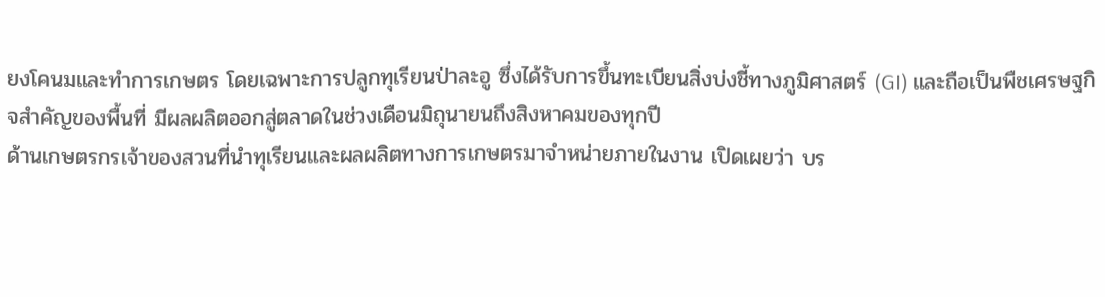ยงโคนมและทำการเกษตร โดยเฉพาะการปลูกทุเรียนป่าละอู ซึ่งได้รับการขึ้นทะเบียนสิ่งบ่งชี้ทางภูมิศาสตร์ (GI) และถือเป็นพืชเศรษฐกิจสำคัญของพื้นที่ มีผลผลิตออกสู่ตลาดในช่วงเดือนมิถุนายนถึงสิงหาคมของทุกปี
ด้านเกษตรกรเจ้าของสวนที่นำทุเรียนและผลผลิตทางการเกษตรมาจำหน่ายภายในงาน เปิดเผยว่า บร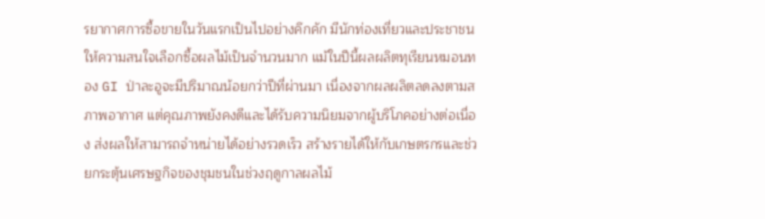รยากาศการซื้อขายในวันแรกเป็นไปอย่างคึกคัก มีนักท่องเที่ยวและประชาชนให้ความสนใจเลือกซื้อผลไม้เป็นจำนวนมาก แม้ในปีนี้ผลผลิตทุเรียนหมอนทอง GI ป่าละอูจะมีปริมาณน้อยกว่าปีที่ผ่านมา เนื่องจากผลผลิตลดลงตามสภาพอากาศ แต่คุณภาพยังคงดีและได้รับความนิยมจากผู้บริโภคอย่างต่อเนื่อง ส่งผลให้สามารถจำหน่ายได้อย่างรวดเร็ว สร้างรายได้ให้กับเกษตรกรและช่วยกระตุ้นเศรษฐกิจของชุมชนในช่วงฤดูกาลผลไม้